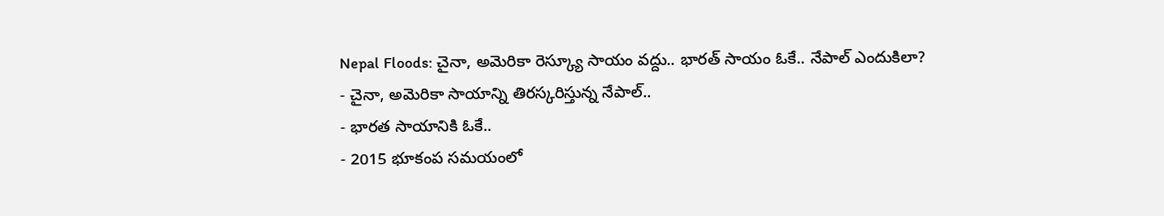Nepal Floods: చైనా, అమెరికా రెస్క్యూ సాయం వద్దు.. భారత్ సాయం ఓకే.. నేపాల్ ఎందుకిలా?
- చైనా, అమెరికా సాయాన్ని తిరస్కరిస్తున్న నేపాల్..
- భారత సాయానికి ఓకే..
- 2015 భూకంప సమయంలో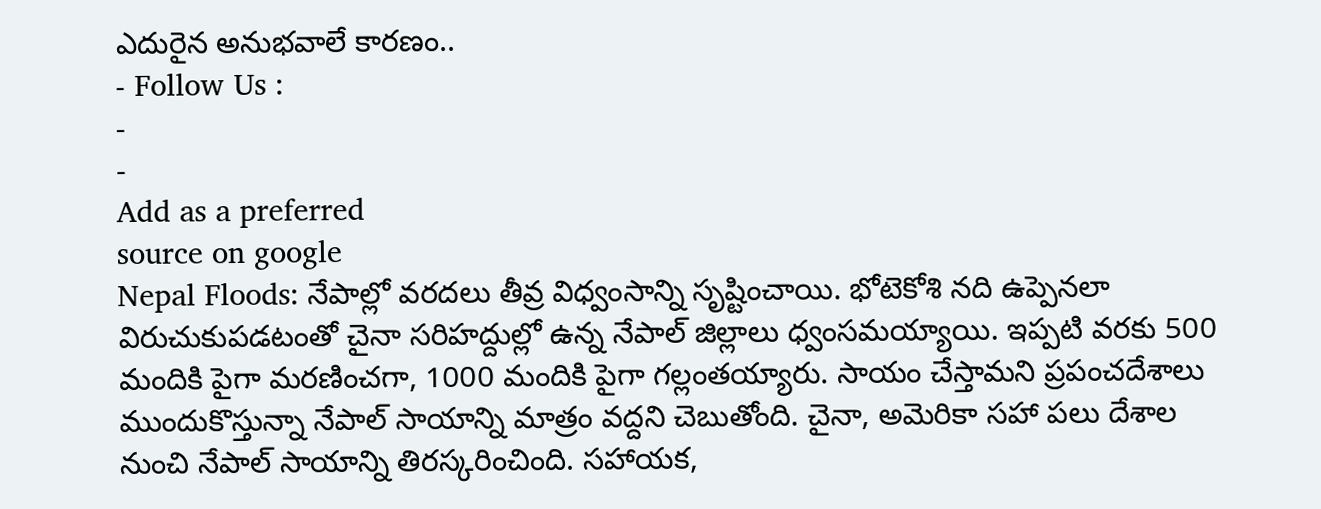ఎదురైన అనుభవాలే కారణం..
- Follow Us :
-
-
Add as a preferred
source on google
Nepal Floods: నేపాల్లో వరదలు తీవ్ర విధ్వంసాన్ని సృష్టించాయి. భోటెకోశి నది ఉప్పెనలా విరుచుకుపడటంతో చైనా సరిహద్దుల్లో ఉన్న నేపాల్ జిల్లాలు ధ్వంసమయ్యాయి. ఇప్పటి వరకు 500 మందికి పైగా మరణించగా, 1000 మందికి పైగా గల్లంతయ్యారు. సాయం చేస్తామని ప్రపంచదేశాలు ముందుకొస్తున్నా నేపాల్ సాయాన్ని మాత్రం వద్దని చెబుతోంది. చైనా, అమెరికా సహా పలు దేశాల నుంచి నేపాల్ సాయాన్ని తిరస్కరించింది. సహాయక,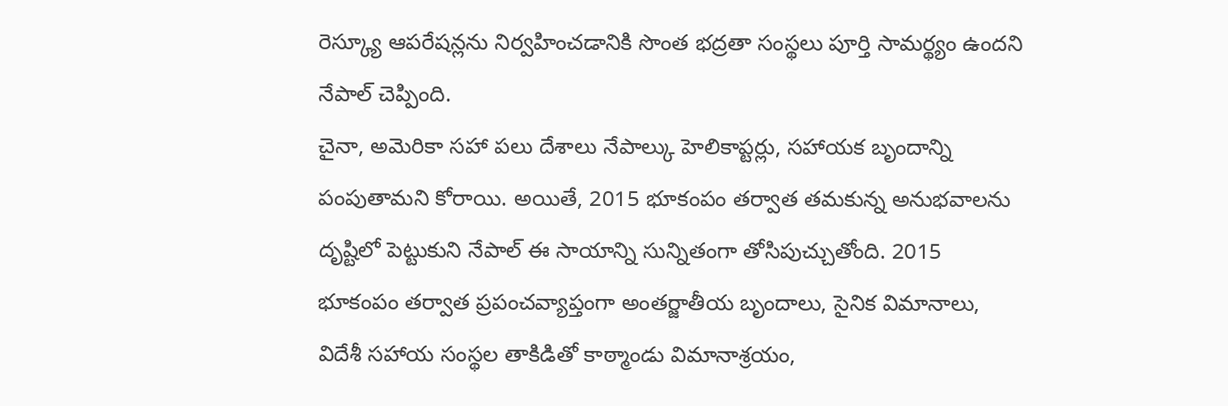రెస్క్యూ ఆపరేషన్లను నిర్వహించడానికి సొంత భద్రతా సంస్థలు పూర్తి సామర్థ్యం ఉందని నేపాల్ చెప్పింది.
చైనా, అమెరికా సహా పలు దేశాలు నేపాల్కు హెలికాప్టర్లు, సహాయక బృందాన్ని పంపుతామని కోరాయి. అయితే, 2015 భూకంపం తర్వాత తమకున్న అనుభవాలను దృష్టిలో పెట్టుకుని నేపాల్ ఈ సాయాన్ని సున్నితంగా తోసిపుచ్చుతోంది. 2015 భూకంపం తర్వాత ప్రపంచవ్యాప్తంగా అంతర్జాతీయ బృందాలు, సైనిక విమానాలు, విదేశీ సహాయ సంస్థల తాకిడితో కాఠ్మాండు విమానాశ్రయం,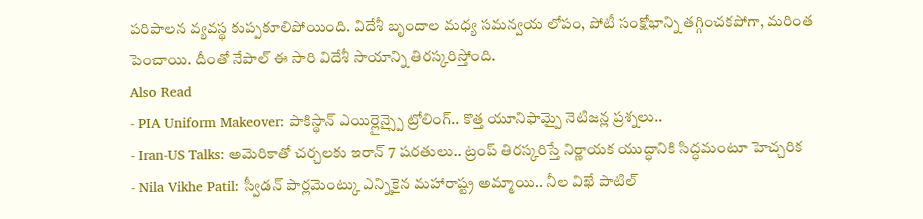పరిపాలన వ్యవస్థ కుప్పకూలిపోయింది. విదేశీ బృందాల మధ్య సమన్వయ లోపం, పోటీ సంక్షోభాన్ని తగ్గించకపోగా, మరింత పెంచాయి. దీంతో నేపాల్ ఈ సారి విదేశీ సాయాన్ని తిరస్కరిస్తోంది.
Also Read
- PIA Uniform Makeover: పాకిస్థాన్ ఎయిర్లైన్స్పై ట్రోలింగ్.. కొత్త యూనిఫామ్పై నెటిజన్ల ప్రశ్నలు..
- Iran-US Talks: అమెరికాతో చర్చలకు ఇరాన్ 7 షరతులు.. ట్రంప్ తిరస్కరిస్తే నిర్ణాయక యుద్ధానికి సిద్ధమంటూ హెచ్చరిక
- Nila Vikhe Patil: స్వీడన్ పార్లమెంట్కు ఎన్నికైన మహారాష్ట్ర అమ్మాయి.. నీల విఖే పాటిల్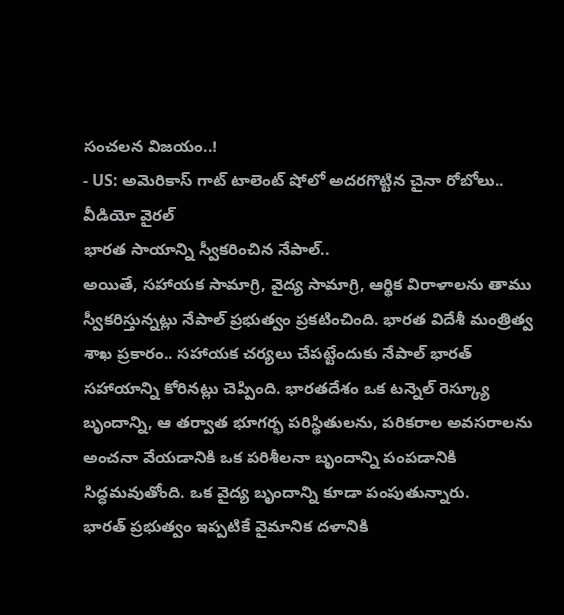సంచలన విజయం..!
- US: అమెరికాస్ గాట్ టాలెంట్ షోలో అదరగొట్టిన చైనా రోబోలు.. వీడియో వైరల్
భారత సాయాన్ని స్వీకరించిన నేపాల్..
అయితే, సహాయక సామాగ్రి, వైద్య సామాగ్రి, ఆర్థిక విరాళాలను తాము స్వీకరిస్తున్నట్లు నేపాల్ ప్రభుత్వం ప్రకటించింది. భారత విదేశీ మంత్రిత్వ శాఖ ప్రకారం.. సహాయక చర్యలు చేపట్టేందుకు నేపాల్ భారత్ సహాయాన్ని కోరినట్లు చెప్పింది. భారతదేశం ఒక టన్నెల్ రెస్క్యూ బృందాన్ని, ఆ తర్వాత భూగర్భ పరిస్థితులను, పరికరాల అవసరాలను అంచనా వేయడానికి ఒక పరిశీలనా బృందాన్ని పంపడానికి సిద్ధమవుతోంది. ఒక వైద్య బృందాన్ని కూడా పంపుతున్నారు.
భారత్ ప్రభుత్వం ఇప్పటికే వైమానిక దళానికి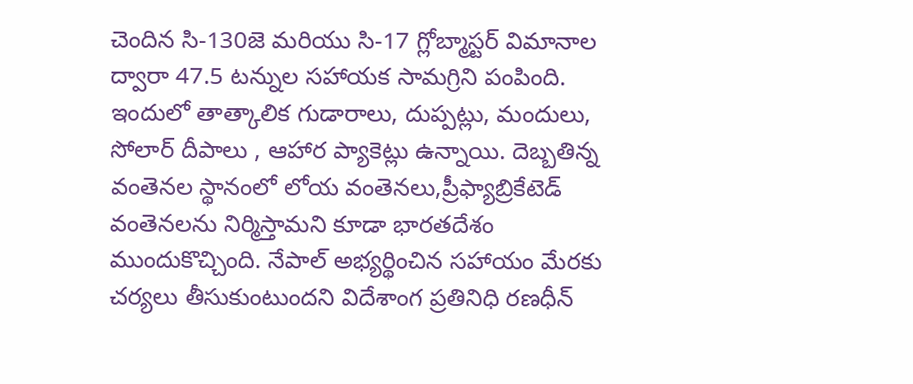చెందిన సి-130జె మరియు సి-17 గ్లోబ్మాస్టర్ విమానాల ద్వారా 47.5 టన్నుల సహాయక సామగ్రిని పంపింది. ఇందులో తాత్కాలిక గుడారాలు, దుప్పట్లు, మందులు, సోలార్ దీపాలు , ఆహార ప్యాకెట్లు ఉన్నాయి. దెబ్బతిన్న వంతెనల స్థానంలో లోయ వంతెనలు,ప్రీఫ్యాబ్రికేటెడ్ వంతెనలను నిర్మిస్తామని కూడా భారతదేశం ముందుకొచ్చింది. నేపాల్ అభ్యర్థించిన సహాయం మేరకు చర్యలు తీసుకుంటుందని విదేశాంగ ప్రతినిధి రణధీన్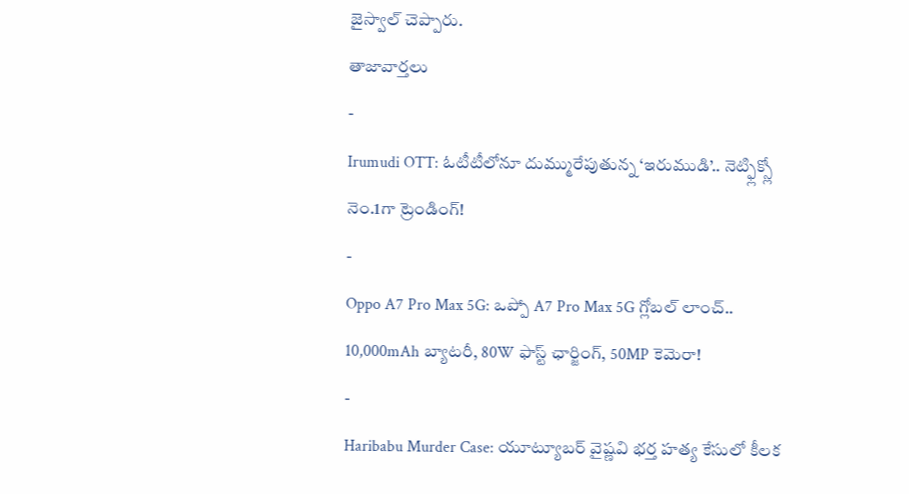జైస్వాల్ చెప్పారు.
తాజావార్తలు
-
Irumudi OTT: ఓటీటీలోనూ దుమ్మురేపుతున్న ‘ఇరుముడి’.. నెట్ఫ్లిక్స్లో నెం.1గా ట్రెండింగ్!
-
Oppo A7 Pro Max 5G: ఒప్పో A7 Pro Max 5G గ్లోబల్ లాంచ్.. 10,000mAh బ్యాటరీ, 80W ఫాస్ట్ ఛార్జింగ్, 50MP కెమెరా!
-
Haribabu Murder Case: యూట్యూబర్ వైష్ణవి భర్త హత్య కేసులో కీలక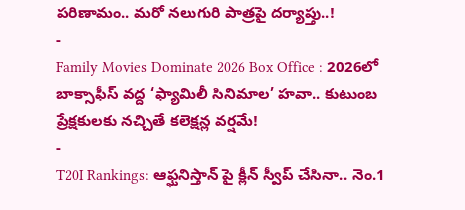పరిణామం.. మరో నలుగురి పాత్రపై దర్యాప్తు..!
-
Family Movies Dominate 2026 Box Office : 2026లో బాక్సాఫీస్ వద్ద ‘ఫ్యామిలీ సినిమాల’ హవా.. కుటుంబ ప్రేక్షకులకు నచ్చితే కలెక్షన్ల వర్షమే!
-
T20I Rankings: ఆఫ్ఘనిస్తాన్ పై క్లీన్ స్వీప్ చేసినా.. నెం.1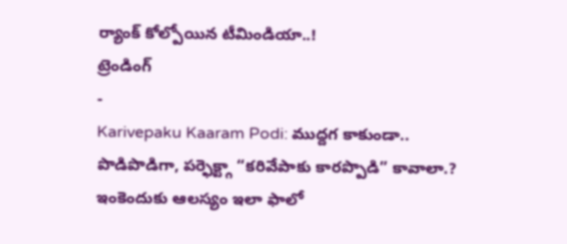ర్యాంక్ కోల్పోయిన టీమిండియా..!
ట్రెండింగ్
-
Karivepaku Kaaram Podi: ముద్దగ కాకుండా.. పొడిపొడిగా, పర్ఫెక్ట్గా “కరివేపాకు కారప్పొడి” కావాలా.? ఇంకెందుకు ఆలస్యం ఇలా ఫాలో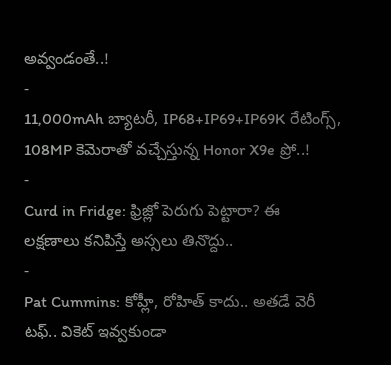అవ్వండంతే..!
-
11,000mAh బ్యాటరీ, IP68+IP69+IP69K రేటింగ్స్, 108MP కెమెరాతో వచ్చేస్తున్న Honor X9e ప్రో..!
-
Curd in Fridge: ఫ్రిజ్లో పెరుగు పెట్టారా? ఈ లక్షణాలు కనిపిస్తే అస్సలు తినొద్దు..
-
Pat Cummins: కోహ్లీ, రోహిత్ కాదు.. అతడే వెరీ టఫ్.. వికెట్ ఇవ్వకుండా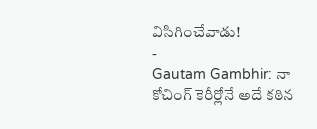విసిగించేవాడు!
-
Gautam Gambhir: నా కోచింగ్ కెరీర్లోనే అదే కఠిన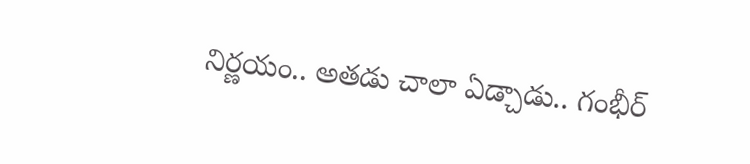నిర్ణయం.. అతడు చాలా ఏడ్చాడు.. గంభీర్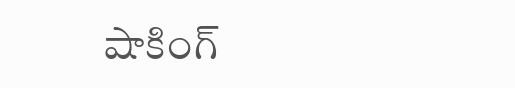షాకింగ్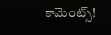కామెంట్స్!